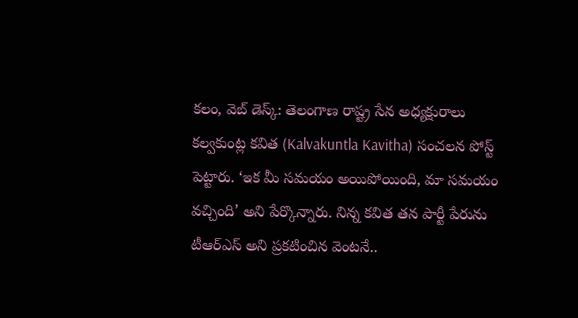కలం, వెబ్ డెస్క్: తెలంగాణ రాష్ట్ర సేన అధ్యక్షురాలు కల్వకుంట్ల కవిత (Kalvakuntla Kavitha) సంచలన పోస్ట్ పెట్టారు. ‘ఇక మీ సమయం అయిపోయింది, మా సమయం వచ్చింది’ అని పేర్కొన్నారు. నిన్న కవిత తన పార్టీ పేరును టీఆర్ఎస్ అని ప్రకటించిన వెంటనే..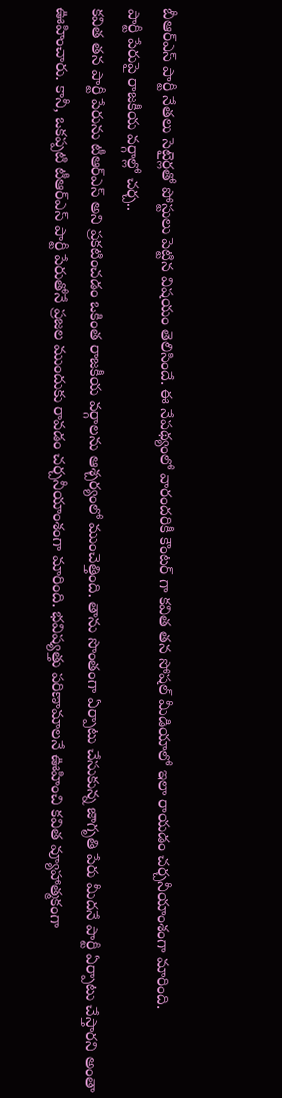బీఆర్ఎస్ పార్టీ నేతలు సెటైర్లతో పోస్టులు పెట్టిన విషయం తెలిసిందే. ఈ నేపథ్యంలో వారందరికీ కౌంటర్ గా కవిత తన సోషల్ మీడియాలో ఇలా రాయడం చర్చనీయాంశంగా మారింది.
పార్టీ పేరుపై రాజకీయ వర్గాల్లో చర్చ..
కవిత తన పార్టీ పేరును టీఆర్ఎస్ అని ప్రకటించడం ఒకింత రాజకీయ వర్గాలను ఆశ్చర్యంలో ముంచెత్తింది. తాను సొంతంగా ఏర్పాటు చేసుకున్న జాగృతి పేరు మీదనే పార్టీ ఏర్పాటు చేస్తారని అంతా ఊహించారు. కానీ, ఒకప్పటి టీఆర్ఎస్ పార్టీ పేరుతోనే ప్రజల ముందుకు రావడం చర్చనీయాంశంగా మారింది. భవిష్యత్తు పరిణామాలనే ఊహించి కవిత వ్యూహాత్మకంగా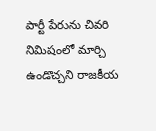పార్టీ పేరును చివరి నిమిషంలో మార్చి ఉండొచ్చని రాజకీయ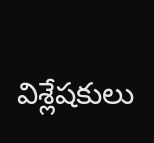విశ్లేషకులు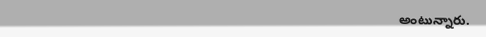అంటున్నారు.